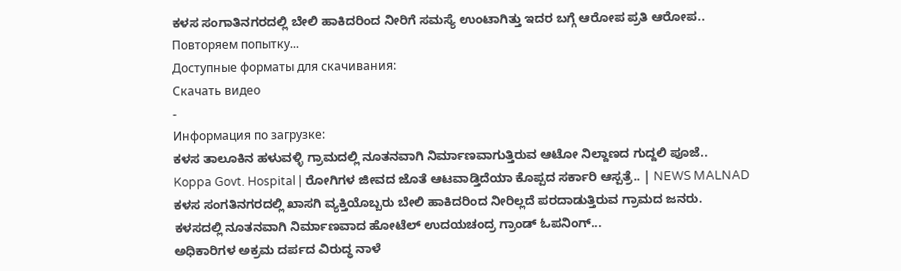ಕಳಸ ಸಂಗಾತಿನಗರದಲ್ಲಿ ಬೇಲಿ ಹಾಕಿದರಿಂದ ನೀರಿಗೆ ಸಮಸ್ಯೆ ಉಂಟಾಗಿತ್ತು ಇದರ ಬಗ್ಗೆ ಆರೋಪ ಪ್ರತಿ ಆರೋಪ..
Повторяем попытку...
Доступные форматы для скачивания:
Скачать видео
-
Информация по загрузке:
ಕಳಸ ತಾಲೂಕಿನ ಹಳುವಳ್ಳಿ ಗ್ರಾಮದಲ್ಲಿ ನೂತನವಾಗಿ ನಿರ್ಮಾಣವಾಗುತ್ತಿರುವ ಆಟೋ ನಿಲ್ದಾಣದ ಗುದ್ದಲಿ ಪೂಜೆ..
Koppa Govt. Hospital | ರೋಗಿಗಳ ಜೀವದ ಜೊತೆ ಆಟವಾಡ್ತಿದೆಯಾ ಕೊಪ್ಪದ ಸರ್ಕಾರಿ ಆಸ್ಪತ್ರೆ.. | NEWS MALNAD
ಕಳಸ ಸಂಗತಿನಗರದಲ್ಲಿ ಖಾಸಗಿ ವ್ಯಕ್ತಿಯೊಬ್ಬರು ಬೇಲಿ ಹಾಕಿದರಿಂದ ನೀರಿಲ್ಲದೆ ಪರದಾಡುತ್ತಿರುವ ಗ್ರಾಮದ ಜನರು.
ಕಳಸದಲ್ಲಿ ನೂತನವಾಗಿ ನಿರ್ಮಾಣವಾದ ಹೋಟೆಲ್ ಉದಯಚಂದ್ರ ಗ್ರಾಂಡ್ ಓಪನಿಂಗ್...
ಅಧಿಕಾರಿಗಳ ಅಕ್ರಮ ದರ್ಪದ ವಿರುದ್ಧ ನಾಳೆ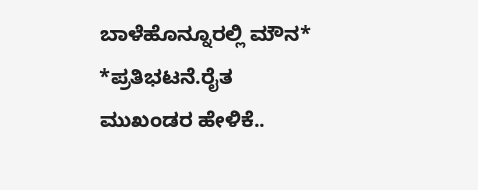ಬಾಳೆಹೊನ್ನೂರಲ್ಲಿ ಮೌನ* *ಪ್ರತಿಭಟನೆ.ರೈತ ಮುಖಂಡರ ಹೇಳಿಕೆ..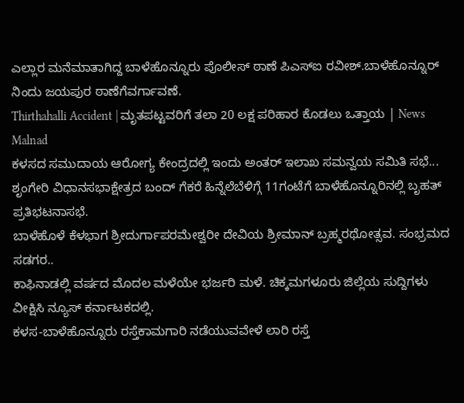ಎಲ್ಲಾರ ಮನೆಮಾತಾಗಿದ್ದ ಬಾಳೆಹೊನ್ನೂರು ಪೊಲೀಸ್ ಠಾಣೆ ಪಿಎಸ್ಐ ರವೀಶ್.ಬಾಳೆಹೊನ್ನೂರ್ ನಿಂದು ಜಯಪುರ ಠಾಣೆಗೆವರ್ಗಾವಣೆ.
Thirthahalli Accident | ಮೃತಪಟ್ಟವರಿಗೆ ತಲಾ 20 ಲಕ್ಷ ಪರಿಹಾರ ಕೊಡಲು ಒತ್ತಾಯ | News Malnad
ಕಳಸದ ಸಮುದಾಯ ಆರೋಗ್ಯ ಕೇಂದ್ರದಲ್ಲಿ ಇಂದು ಅಂತರ್ ಇಲಾಖ ಸಮನ್ವಯ ಸಮಿತಿ ಸಭೆ...
ಶೃಂಗೇರಿ ವಿಧಾನಸಭಾಕ್ಷೇತ್ರದ ಬಂದ್ ಗೆಕರೆ ಹಿನ್ನೆಲೆಬೆಳಿಗ್ಗೆ 11ಗಂಟೆಗೆ ಬಾಳೆಹೊನ್ನೂರಿನಲ್ಲಿ ಬೃಹತ್ ಪ್ರತಿಭಟನಾಸಭೆ.
ಬಾಳೆಹೊಳೆ ಕೆಳಭಾಗ ಶ್ರೀದುರ್ಗಾಪರಮೇಶ್ವರೀ ದೇವಿಯ ಶ್ರೀಮಾನ್ ಬ್ರಹ್ಮರಥೋತ್ಸವ. ಸಂಭ್ರಮದ ಸಡಗರ..
ಕಾಫಿನಾಡಲ್ಲಿ ವರ್ಷದ ಮೊದಲ ಮಳೆಯೇ ಭರ್ಜರಿ ಮಳೆ. ಚಿಕ್ಕಮಗಳೂರು ಜಿಲ್ಲೆಯ ಸುದ್ದಿಗಳು ವೀಕ್ಷಿಸಿ ನ್ಯೂಸ್ ಕರ್ನಾಟಕದಲ್ಲಿ.
ಕಳಸ-ಬಾಳೆಹೊನ್ನೂರು ರಸ್ತೆಕಾಮಗಾರಿ ನಡೆಯುವವೇಳೆ ಲಾರಿ ರಸ್ತೆ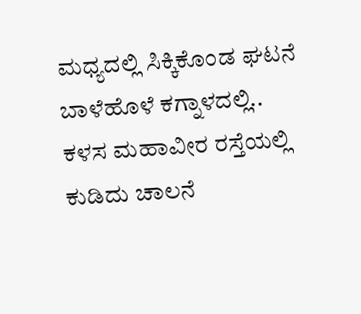ಮಧ್ಯದಲ್ಲಿ ಸಿಕ್ಕಿಕೊಂಡ ಘಟನೆ ಬಾಳೆಹೊಳೆ ಕಗ್ನಾಳದಲ್ಲಿ..
ಕಳಸ ಮಹಾವೀರ ರಸ್ತೆಯಲ್ಲಿ ಕುಡಿದು ಚಾಲನೆ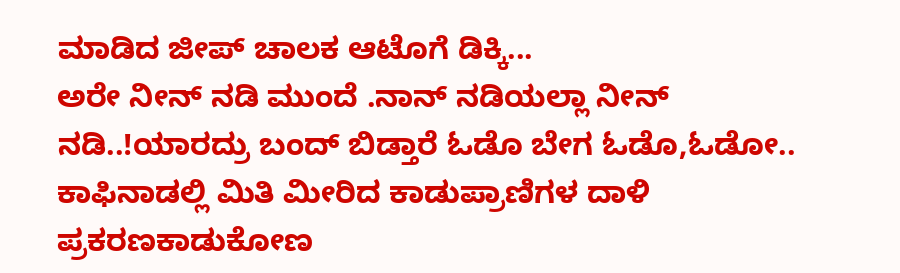ಮಾಡಿದ ಜೀಪ್ ಚಾಲಕ ಆಟೊಗೆ ಡಿಕ್ಕಿ...
ಅರೇ ನೀನ್ ನಡಿ ಮುಂದೆ .ನಾನ್ ನಡಿಯಲ್ಲಾ ನೀನ್ ನಡಿ..!ಯಾರದ್ರು ಬಂದ್ ಬಿಡ್ತಾರೆ ಓಡೊ ಬೇಗ ಓಡೊ,ಓಡೋ..
ಕಾಫಿನಾಡಲ್ಲಿ ಮಿತಿ ಮೀರಿದ ಕಾಡುಪ್ರಾಣಿಗಳ ದಾಳಿ ಪ್ರಕರಣಕಾಡುಕೋಣ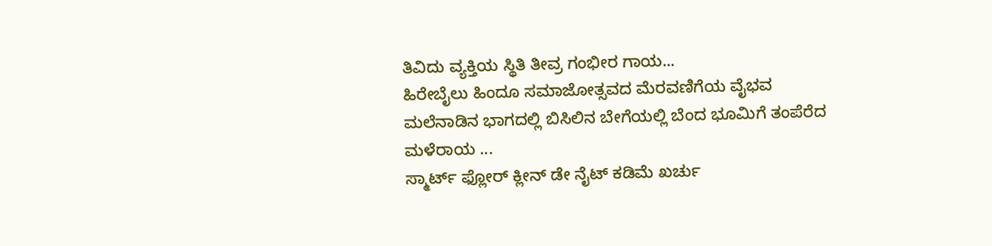ತಿವಿದು ವ್ಯಕ್ತಿಯ ಸ್ಥಿತಿ ತೀವ್ರ ಗಂಭೀರ ಗಾಯ...
ಹಿರೇಬೈಲು ಹಿಂದೂ ಸಮಾಜೋತ್ಸವದ ಮೆರವಣಿಗೆಯ ವೈಭವ
ಮಲೆನಾಡಿನ ಭಾಗದಲ್ಲಿ ಬಿಸಿಲಿನ ಬೇಗೆಯಲ್ಲಿ ಬೆಂದ ಭೂಮಿಗೆ ತಂಪೆರೆದ ಮಳೆರಾಯ ...
ಸ್ಮಾರ್ಟ್ ಫ್ಲೋರ್ ಕ್ಲೀನ್ ಡೇ ನೈಟ್ ಕಡಿಮೆ ಖರ್ಚು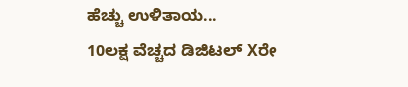ಹೆಚ್ಚು ಉಳಿತಾಯ...
10ಲಕ್ಷ ವೆಚ್ಚದ ಡಿಜಿಟಲ್ Xರೇ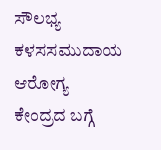ಸೌಲಭ್ಯ ಕಳಸಸಮುದಾಯ ಆರೋಗ್ಯ ಕೇಂದ್ರದ ಬಗ್ಗೆ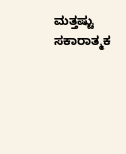ಮತ್ತಷ್ಟು ಸಕಾರಾತ್ಮಕ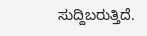ಸುದ್ದಿಬರುತ್ತಿದೆ.